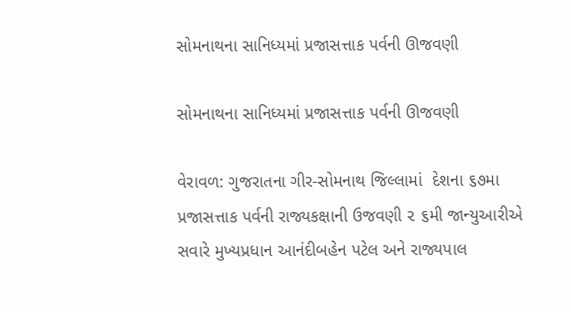સોમનાથના સાનિધ્યમાં પ્રજાસત્તાક પર્વની ઊજવણી

સોમનાથના સાનિધ્યમાં પ્રજાસત્તાક પર્વની ઊજવણી

વેરાવળ: ગુજરાતના ગીર-સોમનાથ જિલ્લામાં  દેશના ૬૭મા પ્રજાસત્તાક પર્વની રાજ્યકક્ષાની ઉજવણી ૨ ૬મી જાન્યુઆરીએ સવારે મુખ્યપ્રધાન આનંદીબહેન પટેલ અને રાજ્યપાલ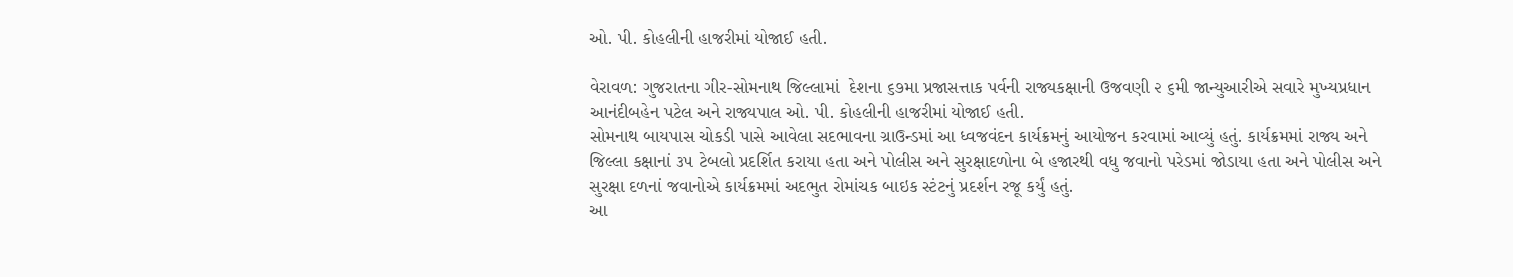ઓ. પી. કોહલીની હાજરીમાં યોજાઈ હતી.

વેરાવળ: ગુજરાતના ગીર-સોમનાથ જિલ્લામાં  દેશના ૬૭મા પ્રજાસત્તાક પર્વની રાજ્યકક્ષાની ઉજવણી ૨ ૬મી જાન્યુઆરીએ સવારે મુખ્યપ્રધાન આનંદીબહેન પટેલ અને રાજ્યપાલ ઓ. પી. કોહલીની હાજરીમાં યોજાઈ હતી.
સોમનાથ બાયપાસ ચોકડી પાસે આવેલા સદભાવના ગ્રાઉન્ડમાં આ ધ્વજવંદન કાર્યક્રમનું આયોજન કરવામાં આવ્યું હતું. કાર્યક્રમમાં રાજ્ય અને જિલ્લા કક્ષાનાં ૩૫ ટેબલો પ્રદર્શિત કરાયા હતા અને પોલીસ અને સુરક્ષાદળોના બે હજારથી વધુ જવાનો પરેડમાં જોડાયા હતા અને પોલીસ અને સુરક્ષા દળનાં જવાનોએ કાર્યક્રમમાં અદભુત રોમાંચક બાઇક સ્ટંટનું પ્રદર્શન રજૂ કર્યું હતું.
આ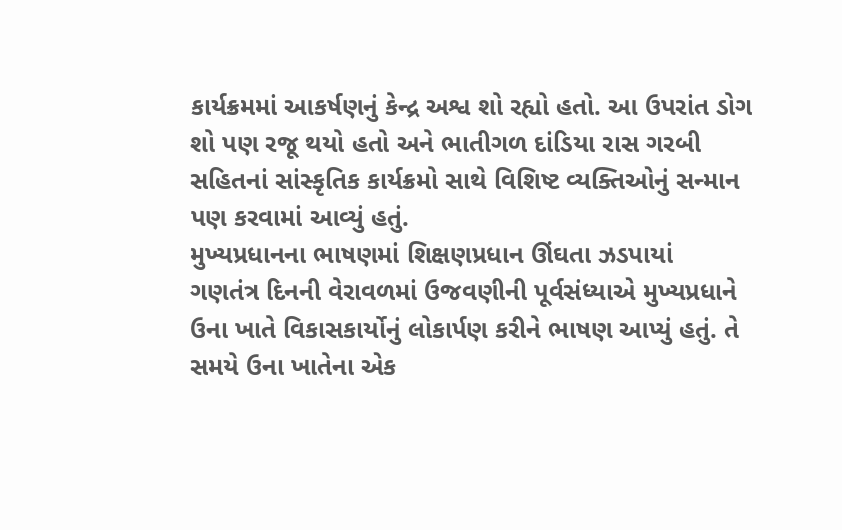કાર્યક્રમમાં આકર્ષણનું કેન્દ્ર અશ્વ શો રહ્યો હતો. આ ઉપરાંત ડોગ શો પણ રજૂ થયો હતો અને ભાતીગળ દાંડિયા રાસ ગરબી સહિતનાં સાંસ્કૃતિક કાર્યક્રમો સાથે વિશિષ્ટ વ્યક્તિઓનું સન્માન પણ કરવામાં આવ્યું હતું.
મુખ્યપ્રધાનના ભાષણમાં શિક્ષણપ્રધાન ઊંઘતા ઝડપાયાં
ગણતંત્ર દિનની વેરાવળમાં ઉજવણીની પૂર્વસંધ્યાએ મુખ્યપ્રધાને ઉના ખાતે વિકાસકાર્યોનું લોકાર્પણ કરીને ભાષણ આપ્યું હતું. તે સમયે ઉના ખાતેના એક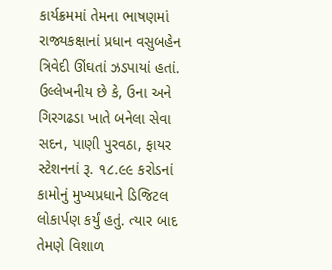કાર્યક્રમમાં તેમના ભાષણમાં રાજ્યકક્ષાનાં પ્રધાન વસુબહેન ત્રિવેદી ઊંઘતાં ઝડપાયાં હતાં. ઉલ્લેખનીય છે કે, ઉના અને ગિરગઢડા ખાતે બનેલા સેવા સદન, પાણી પુરવઠા, ફાયર સ્ટેશનનાં રૂ. ૧૮.૯૯ કરોડનાં કામોનું મુખ્યપ્રધાને ડિજિટલ લોકાર્પણ કર્યું હતું. ત્યાર બાદ તેમણે વિશાળ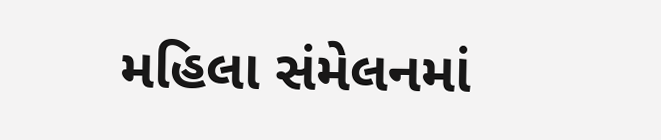મહિલા સંમેલનમાં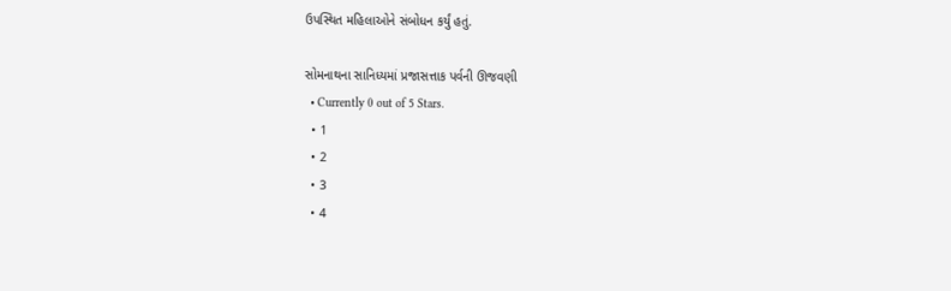ઉપસ્થિત મહિલાઓને સંબોધન કર્યું હતું.

સોમનાથના સાનિધ્યમાં પ્રજાસત્તાક પર્વની ઊજવણી
  • Currently 0 out of 5 Stars.
  • 1
  • 2
  • 3
  • 4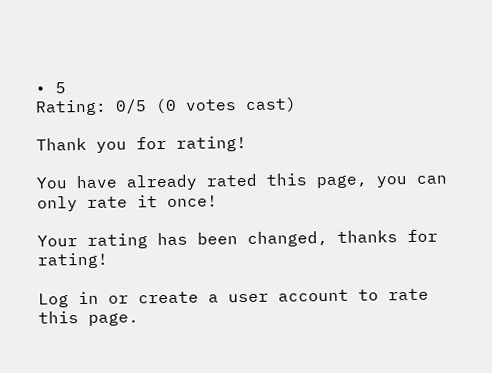• 5
Rating: 0/5 (0 votes cast)

Thank you for rating!

You have already rated this page, you can only rate it once!

Your rating has been changed, thanks for rating!

Log in or create a user account to rate this page.